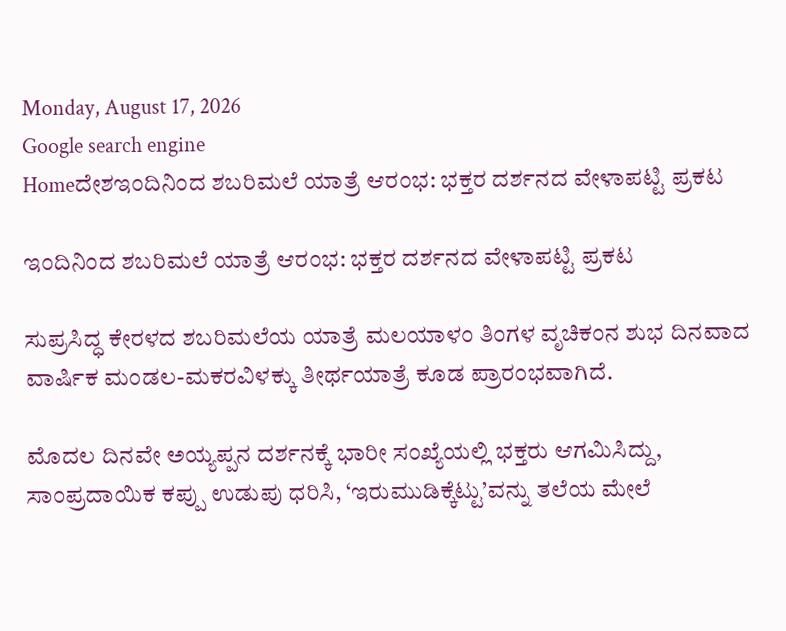Monday, August 17, 2026
Google search engine
Homeದೇಶಇಂದಿನಿಂದ ಶಬರಿಮಲೆ ಯಾತ್ರೆ ಆರಂಭ: ಭಕ್ತರ ದರ್ಶನದ ವೇಳಾಪಟ್ಟಿ ಪ್ರಕಟ

ಇಂದಿನಿಂದ ಶಬರಿಮಲೆ ಯಾತ್ರೆ ಆರಂಭ: ಭಕ್ತರ ದರ್ಶನದ ವೇಳಾಪಟ್ಟಿ ಪ್ರಕಟ

ಸುಪ್ರಸಿದ್ಧ ಕೇರಳದ ಶಬರಿಮಲೆಯ ಯಾತ್ರೆ ಮಲಯಾಳಂ ತಿಂಗಳ ವೃಚಿಕಂನ ಶುಭ ದಿನವಾದ ವಾರ್ಷಿಕ ಮಂಡಲ-ಮಕರವಿಳಕ್ಕು ತೀರ್ಥಯಾತ್ರೆ ಕೂಡ ಪ್ರಾರಂಭವಾಗಿದೆ.

ಮೊದಲ ದಿನವೇ ಅಯ್ಯಪ್ಪನ ದರ್ಶನಕ್ಕೆ ಭಾರೀ ಸಂಖ್ಯೆಯಲ್ಲಿ ಭಕ್ತರು ಆಗಮಿಸಿದ್ದು, ಸಾಂಪ್ರದಾಯಿಕ ಕಪ್ಪು ಉಡುಪು ಧರಿಸಿ, ‘ಇರುಮುಡಿಕ್ಕೆಟ್ಟು’ವನ್ನು ತಲೆಯ ಮೇಲೆ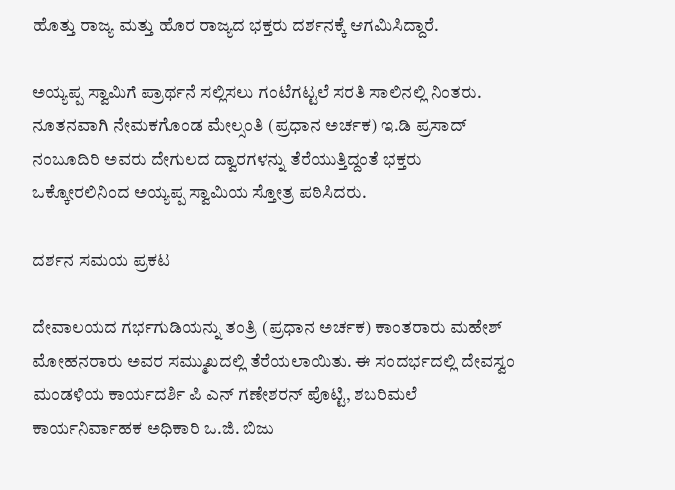ಹೊತ್ತು ರಾಜ್ಯ ಮತ್ತು ಹೊರ ರಾಜ್ಯದ ಭಕ್ತರು ದರ್ಶನಕ್ಕೆ ಆಗಮಿಸಿದ್ದಾರೆ.

ಅಯ್ಯಪ್ಪ ಸ್ವಾಮಿಗೆ ಪ್ರಾರ್ಥನೆ ಸಲ್ಲಿಸಲು ಗಂಟೆಗಟ್ಟಲೆ ಸರತಿ ಸಾಲಿನಲ್ಲಿ ನಿಂತರು. ನೂತನವಾಗಿ ನೇಮಕಗೊಂಡ ಮೇಲ್ಸಂತಿ (ಪ್ರಧಾನ ಅರ್ಚಕ) ಇ.ಡಿ ಪ್ರಸಾದ್ ನಂಬೂದಿರಿ ಅವರು ದೇಗುಲದ ದ್ವಾರಗಳನ್ನು ತೆರೆಯುತ್ತಿದ್ದಂತೆ ಭಕ್ತರು ಒಕ್ಕೋರಲಿನಿಂದ ಅಯ್ಯಪ್ಪ ಸ್ವಾಮಿಯ ಸ್ತೋತ್ರ ಪಠಿಸಿದರು.

ದರ್ಶನ ಸಮಯ ಪ್ರಕಟ

ದೇವಾಲಯದ ಗರ್ಭಗುಡಿಯನ್ನು ತಂತ್ರಿ (ಪ್ರಧಾನ ಅರ್ಚಕ) ಕಾಂತರಾರು ಮಹೇಶ್ ಮೋಹನರಾರು ಅವರ ಸಮ್ಮುಖದಲ್ಲಿ ತೆರೆಯಲಾಯಿತು. ಈ ಸಂದರ್ಭದಲ್ಲಿ ದೇವಸ್ವಂ ಮಂಡಳಿಯ ಕಾರ್ಯದರ್ಶಿ ಪಿ ಎನ್ ಗಣೇಶರನ್ ಪೊಟ್ಟಿ, ಶಬರಿಮಲೆ ಕಾರ್ಯನಿರ್ವಾಹಕ ಅಧಿಕಾರಿ ಒ.ಜಿ. ಬಿಜು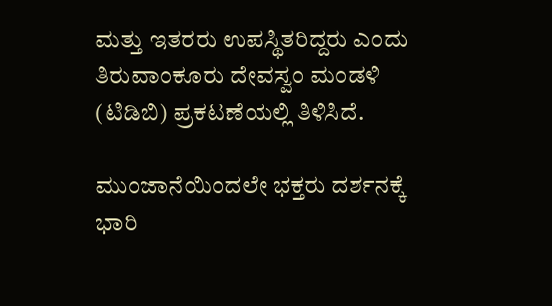ಮತ್ತು ಇತರರು ಉಪಸ್ಥಿತರಿದ್ದರು ಎಂದು ತಿರುವಾಂಕೂರು ದೇವಸ್ವಂ ಮಂಡಳಿ (ಟಿಡಿಬಿ) ಪ್ರಕಟಣೆಯಲ್ಲಿ ತಿಳಿಸಿದೆ.

ಮುಂಜಾನೆಯಿಂದಲೇ ಭಕ್ತರು ದರ್ಶನಕ್ಕೆ ಭಾರಿ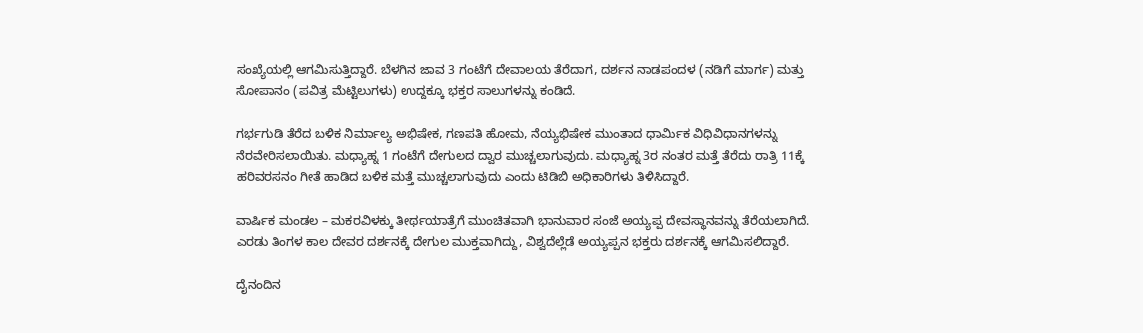ಸಂಖ್ಯೆಯಲ್ಲಿ ಆಗಮಿಸುತ್ತಿದ್ದಾರೆ. ಬೆಳಗಿನ ಜಾವ 3 ಗಂಟೆಗೆ ದೇವಾಲಯ ತೆರೆದಾಗ, ದರ್ಶನ ನಾಡಪಂದಳ (ನಡಿಗೆ ಮಾರ್ಗ) ಮತ್ತು ಸೋಪಾನಂ (ಪವಿತ್ರ ಮೆಟ್ಟಿಲುಗಳು) ಉದ್ದಕ್ಕೂ ಭಕ್ತರ ಸಾಲುಗಳನ್ನು ಕಂಡಿದೆ.

ಗರ್ಭಗುಡಿ ತೆರೆದ ಬಳಿಕ ನಿರ್ಮಾಲ್ಯ ಅಭಿಷೇಕ, ಗಣಪತಿ ಹೋಮ, ನೆಯ್ಯಭಿಷೇಕ ಮುಂತಾದ ಧಾರ್ಮಿಕ ವಿಧಿವಿಧಾನಗಳನ್ನು ನೆರವೇರಿಸಲಾಯಿತು. ಮಧ್ಯಾಹ್ನ 1 ಗಂಟೆಗೆ ದೇಗುಲದ ದ್ವಾರ ಮುಚ್ಚಲಾಗುವುದು. ಮಧ್ಯಾಹ್ನ 3ರ ನಂತರ ಮತ್ತೆ ತೆರೆದು ರಾತ್ರಿ 11ಕ್ಕೆ ಹರಿವರಸನಂ ಗೀತೆ ಹಾಡಿದ ಬಳಿಕ ಮತ್ತೆ ಮುಚ್ಚಲಾಗುವುದು ಎಂದು ಟಿಡಿಬಿ ಅಧಿಕಾರಿಗಳು ತಿಳಿಸಿದ್ದಾರೆ.

ವಾರ್ಷಿಕ ಮಂಡಲ – ಮಕರವಿಳಕ್ಕು ತೀರ್ಥಯಾತ್ರೆಗೆ ಮುಂಚಿತವಾಗಿ ಭಾನುವಾರ ಸಂಜೆ ಅಯ್ಯಪ್ಪ ದೇವಸ್ಥಾನವನ್ನು ತೆರೆಯಲಾಗಿದೆ. ಎರಡು ತಿಂಗಳ ಕಾಲ ದೇವರ ದರ್ಶನಕ್ಕೆ ದೇಗುಲ ಮುಕ್ತವಾಗಿದ್ದು, ವಿಶ್ವದೆಲ್ಲೆಡೆ ಅಯ್ಯಪ್ಪನ ಭಕ್ತರು ದರ್ಶನಕ್ಕೆ ಆಗಮಿಸಲಿದ್ದಾರೆ.

ದೈನಂದಿನ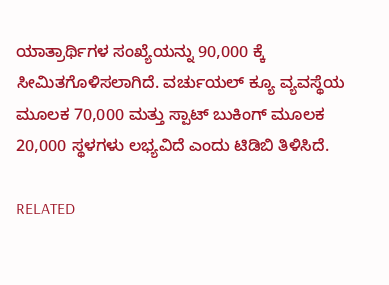ಯಾತ್ರಾರ್ಥಿಗಳ ಸಂಖ್ಯೆಯನ್ನು 90,000 ಕ್ಕೆ ಸೀಮಿತಗೊಳಿಸಲಾಗಿದೆ. ವರ್ಚುಯಲ್ ಕ್ಯೂ ವ್ಯವಸ್ಥೆಯ ಮೂಲಕ 70,000 ಮತ್ತು ಸ್ಪಾಟ್ ಬುಕಿಂಗ್ ಮೂಲಕ 20,000 ಸ್ಥಳಗಳು ಲಭ್ಯವಿದೆ ಎಂದು ಟಿಡಿಬಿ ತಿಳಿಸಿದೆ.

RELATED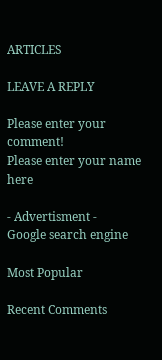ARTICLES

LEAVE A REPLY

Please enter your comment!
Please enter your name here

- Advertisment -
Google search engine

Most Popular

Recent Comments